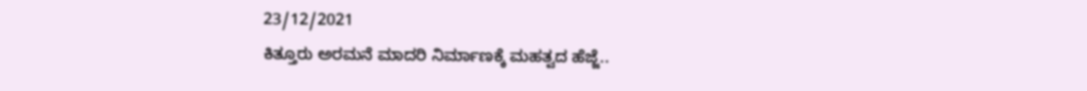23/12/2021
ಕಿತ್ತೂರು ಅರಮನೆ ಮಾದರಿ ನಿರ್ಮಾಣಕ್ಕೆ ಮಹತ್ವದ ಹೆಜ್ಜೆ..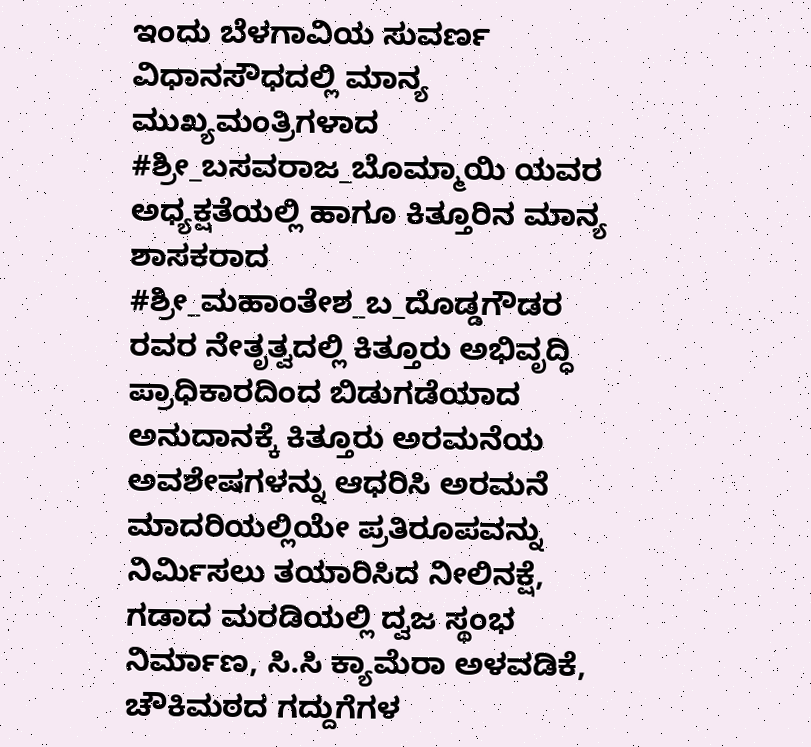ಇಂದು ಬೆಳಗಾವಿಯ ಸುವರ್ಣ ವಿಧಾನಸೌಧದಲ್ಲಿ ಮಾನ್ಯ ಮುಖ್ಯಮಂತ್ರಿಗಳಾದ #ಶ್ರೀ_ಬಸವರಾಜ_ಬೊಮ್ಮಾಯಿ ಯವರ ಅಧ್ಯಕ್ಷತೆಯಲ್ಲಿ ಹಾಗೂ ಕಿತ್ತೂರಿನ ಮಾನ್ಯ ಶಾಸಕರಾದ #ಶ್ರೀ_ಮಹಾಂತೇಶ_ಬ_ದೊಡ್ಡಗೌಡರ ರವರ ನೇತೃತ್ವದಲ್ಲಿ ಕಿತ್ತೂರು ಅಭಿವೃದ್ಧಿ ಪ್ರಾಧಿಕಾರದಿಂದ ಬಿಡುಗಡೆಯಾದ ಅನುದಾನಕ್ಕೆ ಕಿತ್ತೂರು ಅರಮನೆಯ ಅವಶೇಷಗಳನ್ನು ಆಧರಿಸಿ ಅರಮನೆ ಮಾದರಿಯಲ್ಲಿಯೇ ಪ್ರತಿರೂಪವನ್ನು ನಿರ್ಮಿಸಲು ತಯಾರಿಸಿದ ನೀಲಿನಕ್ಷೆ, ಗಡಾದ ಮರಡಿಯಲ್ಲಿ ದ್ವಜ ಸ್ಥಂಭ ನಿರ್ಮಾಣ, ಸಿ.ಸಿ ಕ್ಯಾಮೆರಾ ಅಳವಡಿಕೆ, ಚೌಕಿಮಠದ ಗದ್ದುಗೆಗಳ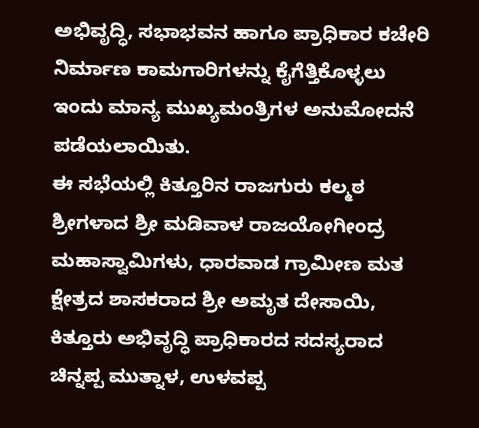ಅಭಿವೃದ್ಧಿ, ಸಭಾಭವನ ಹಾಗೂ ಪ್ರಾಧಿಕಾರ ಕಚೇರಿ ನಿರ್ಮಾಣ ಕಾಮಗಾರಿಗಳನ್ನು ಕೈಗೆತ್ತಿಕೊಳ್ಳಲು ಇಂದು ಮಾನ್ಯ ಮುಖ್ಯಮಂತ್ರಿಗಳ ಅನುಮೋದನೆ ಪಡೆಯಲಾಯಿತು.
ಈ ಸಭೆಯಲ್ಲಿ ಕಿತ್ತೂರಿನ ರಾಜಗುರು ಕಲ್ಮಠ ಶ್ರೀಗಳಾದ ಶ್ರೀ ಮಡಿವಾಳ ರಾಜಯೋಗೀಂದ್ರ ಮಹಾಸ್ವಾಮಿಗಳು, ಧಾರವಾಡ ಗ್ರಾಮೀಣ ಮತ ಕ್ಷೇತ್ರದ ಶಾಸಕರಾದ ಶ್ರೀ ಅಮೃತ ದೇಸಾಯಿ, ಕಿತ್ತೂರು ಅಭಿವೃದ್ಧಿ ಪ್ರಾಧಿಕಾರದ ಸದಸ್ಯರಾದ ಚಿನ್ನಪ್ಪ ಮುತ್ನಾಳ, ಉಳವಪ್ಪ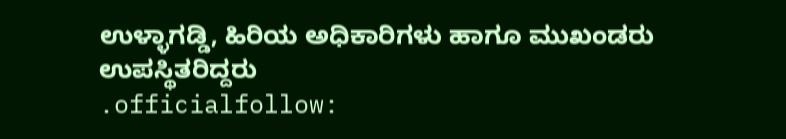ಉಳ್ಳಾಗಡ್ಡಿ, ಹಿರಿಯ ಅಧಿಕಾರಿಗಳು ಹಾಗೂ ಮುಖಂಡರು ಉಪಸ್ಥಿತರಿದ್ದರು
.officialfollow: